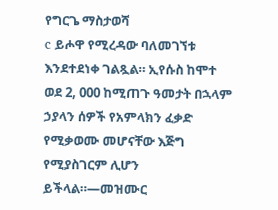የግርጌ ማስታወሻ
c ይሖዋ የሚረዳው ባለመገኘቱ እንደተደነቀ ገልጿል። ኢየሱስ ከሞተ ወደ 2, 000 ከሚጠጉ ዓመታት በኋላም ኃያላን ሰዎች የአምላክን ፈቃድ የሚቃወሙ መሆናቸው እጅግ የሚያስገርም ሊሆን ይችላል።—መዝሙር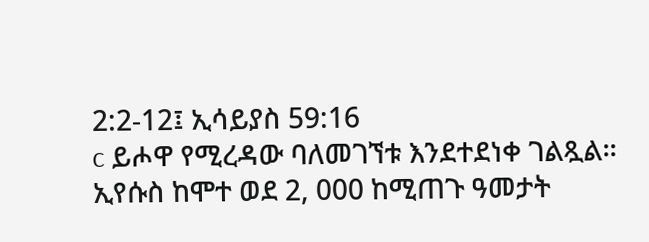2:2-12፤ ኢሳይያስ 59:16
c ይሖዋ የሚረዳው ባለመገኘቱ እንደተደነቀ ገልጿል። ኢየሱስ ከሞተ ወደ 2, 000 ከሚጠጉ ዓመታት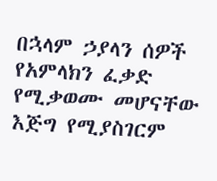በኋላም ኃያላን ሰዎች የአምላክን ፈቃድ የሚቃወሙ መሆናቸው እጅግ የሚያስገርም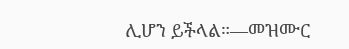ሊሆን ይችላል።—መዝሙር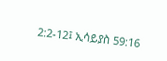2:2-12፤ ኢሳይያስ 59:16